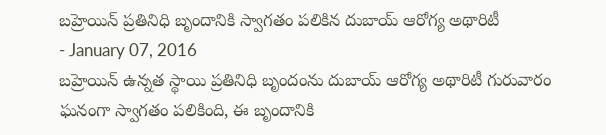బహ్రెయిన్ ప్రతినిధి బృందానికి స్వాగతం పలికిన దుబాయ్ ఆరోగ్య అథారిటీ
- January 07, 2016
బహ్రెయిన్ ఉన్నత స్థాయి ప్రతినిధి బృందంను దుబాయ్ ఆరోగ్య అథారిటీ గురువారం ఘనంగా స్వాగతం పలికింది, ఈ బృందానికి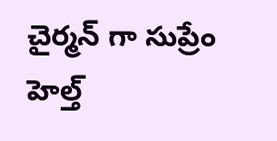చైర్మన్ గా సుప్రేం హెల్త్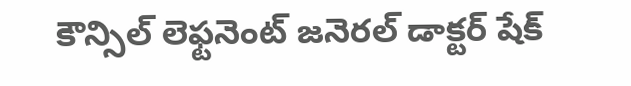కౌన్సిల్ లెఫ్టనెంట్ జనెరల్ డాక్టర్ షేక్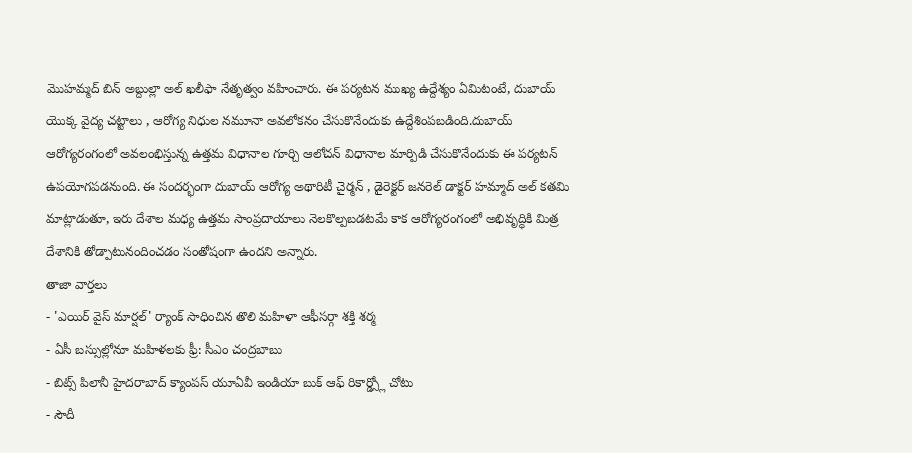మొహమ్మద్ బిన్ అబ్దుల్లా అల్ ఖలీఫా నేతృత్వం వహించారు. ఈ పర్యటన ముఖ్య ఉద్దేశ్యం ఏమిటంటే, దుబాయ్ యొక్క వైద్య చట్టాలు , ఆరోగ్య నిధుల నమూనా అవలోకనం చేసుకొనేందుకు ఉద్దేశింపబడింది.దుబాయ్ ఆరోగ్యరంగంలో అవలంభిస్తున్న ఉత్తమ విధానాల గూర్చి ఆలోచన్ విధానాల మార్పిడి చేసుకొనేందుకు ఈ పర్యటన్ ఉపయోగపడనుంది. ఈ సందర్భంగా దుబాయ్ ఆరోగ్య అథారిటీ చైర్మన్ , డైరెక్టర్ జనరెల్ డాక్టర్ హమ్మాద్ అల్ కతమి మాట్లాడుతూ, ఇరు దేశాల మధ్య ఉత్తమ సాంప్రదాయాలు నెలకొల్పబడటమే కాక ఆరోగ్యరంగంలో అభివృద్ధికి మిత్ర దేశానికి తోడ్పాటునందించడం సంతోషంగా ఉందని అన్నారు.
తాజా వార్తలు
- 'ఎయిర్ వైస్ మార్షల్' ర్యాంక్ సాధించిన తొలి మహిళా ఆఫీసర్గా శక్తి శర్మ
- ఏసీ బస్సుల్లోనూ మహిళలకు ఫ్రీ: సీఎం చంద్రబాబు
- బిట్స్ పిలానీ హైదరాబాద్ క్యాంపస్ యూఏవీ ఇండియా బుక్ ఆఫ్ రికార్డ్స్లో చోటు
- సౌదీ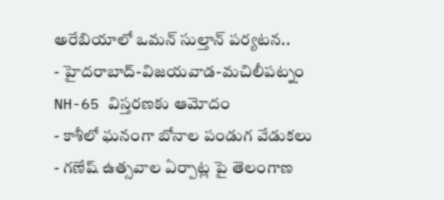అరేబియాలో ఒమన్ సుల్తాన్ పర్యటన..
- హైదరాబాద్-విజయవాడ-మచిలీపట్నం NH-65 విస్తరణకు ఆమోదం
- కాశీలో ఘనంగా బోనాల పండుగ వేడుకలు
- గణేష్ ఉత్సవాల ఏర్పాట్ల పై తెలంగాణ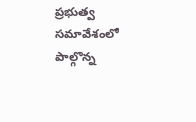ప్రభుత్వ సమావేశంలో పాల్గొన్న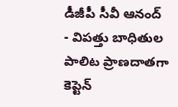డీజీపీ సీవీ ఆనంద్
- విపత్తు బాధితుల పాలిట ప్రాణదాతగా కెప్టెన్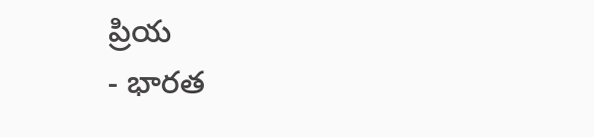ప్రియ
- భారత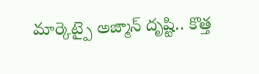మార్కెట్పై అజ్మాన్ దృష్టి.. కొత్త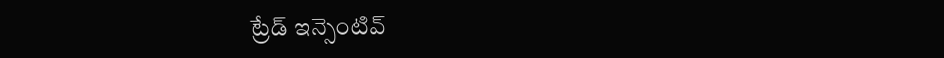ట్రేడ్ ఇన్సెంటివ్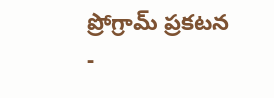ప్రోగ్రామ్ ప్రకటన
-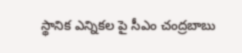స్థానిక ఎన్నికల పై సీఎం చంద్రబాబు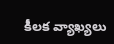కీలక వ్యాఖ్యలు